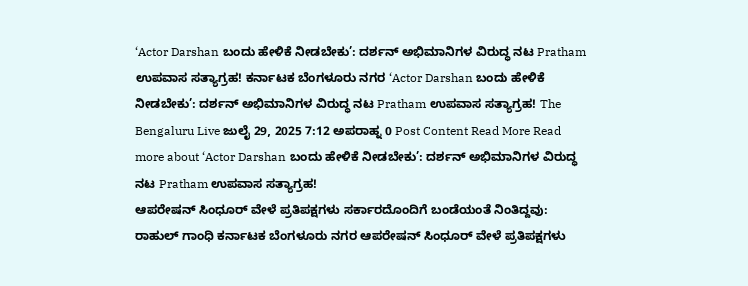‘Actor Darshan ಬಂದು ಹೇಳಿಕೆ ನೀಡಬೇಕು’: ದರ್ಶನ್ ಅಭಿಮಾನಿಗಳ ವಿರುದ್ಧ ನಟ Pratham ಉಪವಾಸ ಸತ್ಯಾಗ್ರಹ! ಕರ್ನಾಟಕ ಬೆಂಗಳೂರು ನಗರ ‘Actor Darshan ಬಂದು ಹೇಳಿಕೆ ನೀಡಬೇಕು’: ದರ್ಶನ್ ಅಭಿಮಾನಿಗಳ ವಿರುದ್ಧ ನಟ Pratham ಉಪವಾಸ ಸತ್ಯಾಗ್ರಹ! The Bengaluru Live ಜುಲೈ 29, 2025 7:12 ಅಪರಾಹ್ನ 0 Post Content Read More Read more about ‘Actor Darshan ಬಂದು ಹೇಳಿಕೆ ನೀಡಬೇಕು’: ದರ್ಶನ್ ಅಭಿಮಾನಿಗಳ ವಿರುದ್ಧ ನಟ Pratham ಉಪವಾಸ ಸತ್ಯಾಗ್ರಹ!
ಆಪರೇಷನ್ ಸಿಂಧೂರ್ ವೇಳೆ ಪ್ರತಿಪಕ್ಷಗಳು ಸರ್ಕಾರದೊಂದಿಗೆ ಬಂಡೆಯಂತೆ ನಿಂತಿದ್ದವು: ರಾಹುಲ್ ಗಾಂಧಿ ಕರ್ನಾಟಕ ಬೆಂಗಳೂರು ನಗರ ಆಪರೇಷನ್ ಸಿಂಧೂರ್ ವೇಳೆ ಪ್ರತಿಪಕ್ಷಗಳು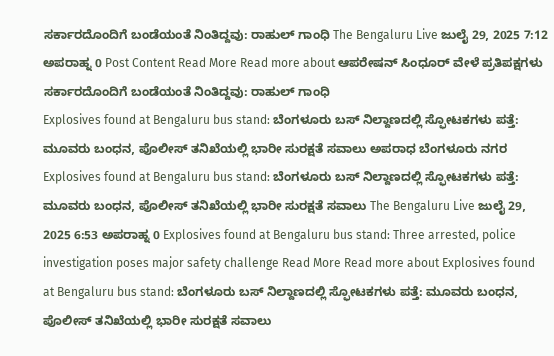ಸರ್ಕಾರದೊಂದಿಗೆ ಬಂಡೆಯಂತೆ ನಿಂತಿದ್ದವು: ರಾಹುಲ್ ಗಾಂಧಿ The Bengaluru Live ಜುಲೈ 29, 2025 7:12 ಅಪರಾಹ್ನ 0 Post Content Read More Read more about ಆಪರೇಷನ್ ಸಿಂಧೂರ್ ವೇಳೆ ಪ್ರತಿಪಕ್ಷಗಳು ಸರ್ಕಾರದೊಂದಿಗೆ ಬಂಡೆಯಂತೆ ನಿಂತಿದ್ದವು: ರಾಹುಲ್ ಗಾಂಧಿ
Explosives found at Bengaluru bus stand: ಬೆಂಗಳೂರು ಬಸ್ ನಿಲ್ದಾಣದಲ್ಲಿ ಸ್ಫೋಟಕಗಳು ಪತ್ತೆ: ಮೂವರು ಬಂಧನ, ಪೊಲೀಸ್ ತನಿಖೆಯಲ್ಲಿ ಭಾರೀ ಸುರಕ್ಷತೆ ಸವಾಲು ಅಪರಾಧ ಬೆಂಗಳೂರು ನಗರ Explosives found at Bengaluru bus stand: ಬೆಂಗಳೂರು ಬಸ್ ನಿಲ್ದಾಣದಲ್ಲಿ ಸ್ಫೋಟಕಗಳು ಪತ್ತೆ: ಮೂವರು ಬಂಧನ, ಪೊಲೀಸ್ ತನಿಖೆಯಲ್ಲಿ ಭಾರೀ ಸುರಕ್ಷತೆ ಸವಾಲು The Bengaluru Live ಜುಲೈ 29, 2025 6:53 ಅಪರಾಹ್ನ 0 Explosives found at Bengaluru bus stand: Three arrested, police investigation poses major safety challenge Read More Read more about Explosives found at Bengaluru bus stand: ಬೆಂಗಳೂರು ಬಸ್ ನಿಲ್ದಾಣದಲ್ಲಿ ಸ್ಫೋಟಕಗಳು ಪತ್ತೆ: ಮೂವರು ಬಂಧನ, ಪೊಲೀಸ್ ತನಿಖೆಯಲ್ಲಿ ಭಾರೀ ಸುರಕ್ಷತೆ ಸವಾಲು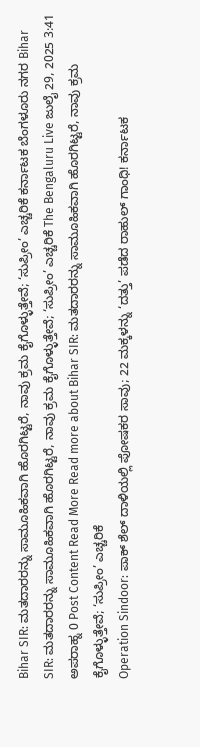Bihar SIR: ಮತದಾರರನ್ನು ಸಾಮೂಹಿಕವಾಗಿ ಹೊರಗಿಟ್ಟರೆ, ನಾವು ಕ್ರಮ ಕೈಗೊಳ್ಳುತ್ತೇವೆ; ‘ಸುಪ್ರೀಂ’ ಎಚ್ಚರಿಕೆ ಕರ್ನಾಟಕ ಬೆಂಗಳೂರು ನಗರ Bihar SIR: ಮತದಾರರನ್ನು ಸಾಮೂಹಿಕವಾಗಿ ಹೊರಗಿಟ್ಟರೆ, ನಾವು ಕ್ರಮ ಕೈಗೊಳ್ಳುತ್ತೇವೆ; ‘ಸುಪ್ರೀಂ’ ಎಚ್ಚರಿಕೆ The Bengaluru Live ಜುಲೈ 29, 2025 3:41 ಅಪರಾಹ್ನ 0 Post Content Read More Read more about Bihar SIR: ಮತದಾರರನ್ನು ಸಾಮೂಹಿಕವಾಗಿ ಹೊರಗಿಟ್ಟರೆ, ನಾವು ಕ್ರಮ ಕೈಗೊಳ್ಳುತ್ತೇವೆ; ‘ಸುಪ್ರೀಂ’ ಎಚ್ಚರಿಕೆ
Operation Sindoor: ಪಾಕ್ ಶೆಲ್ ದಾಳಿಯಲ್ಲಿ ಪೋಷಕರ ಸಾವು; 22 ಮಕ್ಕಳನ್ನು ‘ದತ್ತು’ ಪಡೆದ ರಾಹುಲ್ ಗಾಂಧಿ! ಕರ್ನಾಟಕ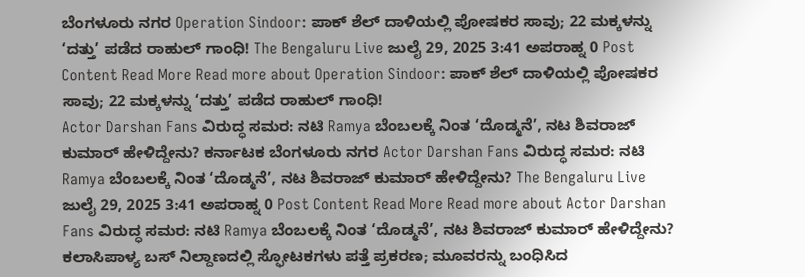ಬೆಂಗಳೂರು ನಗರ Operation Sindoor: ಪಾಕ್ ಶೆಲ್ ದಾಳಿಯಲ್ಲಿ ಪೋಷಕರ ಸಾವು; 22 ಮಕ್ಕಳನ್ನು ‘ದತ್ತು’ ಪಡೆದ ರಾಹುಲ್ ಗಾಂಧಿ! The Bengaluru Live ಜುಲೈ 29, 2025 3:41 ಅಪರಾಹ್ನ 0 Post Content Read More Read more about Operation Sindoor: ಪಾಕ್ ಶೆಲ್ ದಾಳಿಯಲ್ಲಿ ಪೋಷಕರ ಸಾವು; 22 ಮಕ್ಕಳನ್ನು ‘ದತ್ತು’ ಪಡೆದ ರಾಹುಲ್ ಗಾಂಧಿ!
Actor Darshan Fans ವಿರುದ್ಧ ಸಮರ: ನಟಿ Ramya ಬೆಂಬಲಕ್ಕೆ ನಿಂತ ‘ದೊಡ್ಮನೆ’, ನಟ ಶಿವರಾಜ್ ಕುಮಾರ್ ಹೇಳಿದ್ದೇನು? ಕರ್ನಾಟಕ ಬೆಂಗಳೂರು ನಗರ Actor Darshan Fans ವಿರುದ್ಧ ಸಮರ: ನಟಿ Ramya ಬೆಂಬಲಕ್ಕೆ ನಿಂತ ‘ದೊಡ್ಮನೆ’, ನಟ ಶಿವರಾಜ್ ಕುಮಾರ್ ಹೇಳಿದ್ದೇನು? The Bengaluru Live ಜುಲೈ 29, 2025 3:41 ಅಪರಾಹ್ನ 0 Post Content Read More Read more about Actor Darshan Fans ವಿರುದ್ಧ ಸಮರ: ನಟಿ Ramya ಬೆಂಬಲಕ್ಕೆ ನಿಂತ ‘ದೊಡ್ಮನೆ’, ನಟ ಶಿವರಾಜ್ ಕುಮಾರ್ ಹೇಳಿದ್ದೇನು?
ಕಲಾಸಿಪಾಳ್ಯ ಬಸ್ ನಿಲ್ದಾಣದಲ್ಲಿ ಸ್ಫೋಟಕಗಳು ಪತ್ತೆ ಪ್ರಕರಣ; ಮೂವರನ್ನು ಬಂಧಿಸಿದ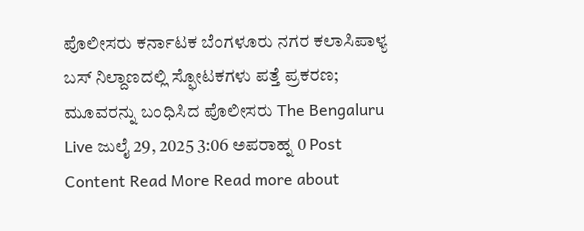ಪೊಲೀಸರು ಕರ್ನಾಟಕ ಬೆಂಗಳೂರು ನಗರ ಕಲಾಸಿಪಾಳ್ಯ ಬಸ್ ನಿಲ್ದಾಣದಲ್ಲಿ ಸ್ಫೋಟಕಗಳು ಪತ್ತೆ ಪ್ರಕರಣ; ಮೂವರನ್ನು ಬಂಧಿಸಿದ ಪೊಲೀಸರು The Bengaluru Live ಜುಲೈ 29, 2025 3:06 ಅಪರಾಹ್ನ 0 Post Content Read More Read more about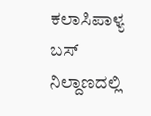ಕಲಾಸಿಪಾಳ್ಯ ಬಸ್ ನಿಲ್ದಾಣದಲ್ಲಿ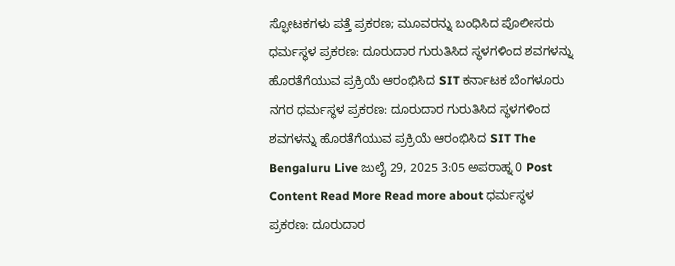ಸ್ಫೋಟಕಗಳು ಪತ್ತೆ ಪ್ರಕರಣ; ಮೂವರನ್ನು ಬಂಧಿಸಿದ ಪೊಲೀಸರು
ಧರ್ಮಸ್ಥಳ ಪ್ರಕರಣ: ದೂರುದಾರ ಗುರುತಿಸಿದ ಸ್ಥಳಗಳಿಂದ ಶವಗಳನ್ನು ಹೊರತೆಗೆಯುವ ಪ್ರಕ್ರಿಯೆ ಆರಂಭಿಸಿದ SIT ಕರ್ನಾಟಕ ಬೆಂಗಳೂರು ನಗರ ಧರ್ಮಸ್ಥಳ ಪ್ರಕರಣ: ದೂರುದಾರ ಗುರುತಿಸಿದ ಸ್ಥಳಗಳಿಂದ ಶವಗಳನ್ನು ಹೊರತೆಗೆಯುವ ಪ್ರಕ್ರಿಯೆ ಆರಂಭಿಸಿದ SIT The Bengaluru Live ಜುಲೈ 29, 2025 3:05 ಅಪರಾಹ್ನ 0 Post Content Read More Read more about ಧರ್ಮಸ್ಥಳ ಪ್ರಕರಣ: ದೂರುದಾರ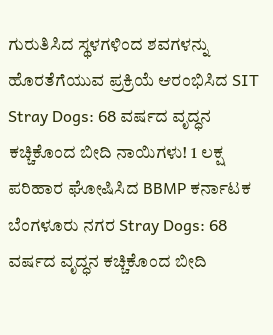ಗುರುತಿಸಿದ ಸ್ಥಳಗಳಿಂದ ಶವಗಳನ್ನು ಹೊರತೆಗೆಯುವ ಪ್ರಕ್ರಿಯೆ ಆರಂಭಿಸಿದ SIT
Stray Dogs: 68 ವರ್ಷದ ವೃದ್ಧನ ಕಚ್ಚಿಕೊಂದ ಬೀದಿ ನಾಯಿಗಳು! 1 ಲಕ್ಷ ಪರಿಹಾರ ಘೋಷಿಸಿದ BBMP ಕರ್ನಾಟಕ ಬೆಂಗಳೂರು ನಗರ Stray Dogs: 68 ವರ್ಷದ ವೃದ್ಧನ ಕಚ್ಚಿಕೊಂದ ಬೀದಿ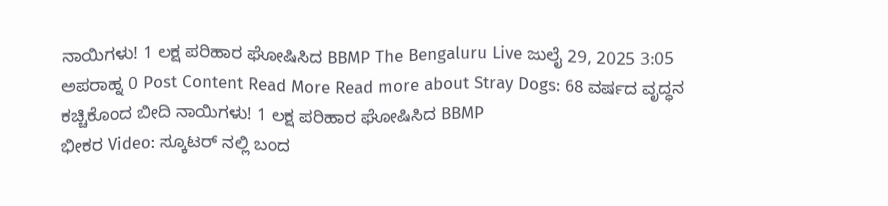ನಾಯಿಗಳು! 1 ಲಕ್ಷ ಪರಿಹಾರ ಘೋಷಿಸಿದ BBMP The Bengaluru Live ಜುಲೈ 29, 2025 3:05 ಅಪರಾಹ್ನ 0 Post Content Read More Read more about Stray Dogs: 68 ವರ್ಷದ ವೃದ್ಧನ ಕಚ್ಚಿಕೊಂದ ಬೀದಿ ನಾಯಿಗಳು! 1 ಲಕ್ಷ ಪರಿಹಾರ ಘೋಷಿಸಿದ BBMP
ಭೀಕರ Video: ಸ್ಕೂಟರ್ ನಲ್ಲಿ ಬಂದ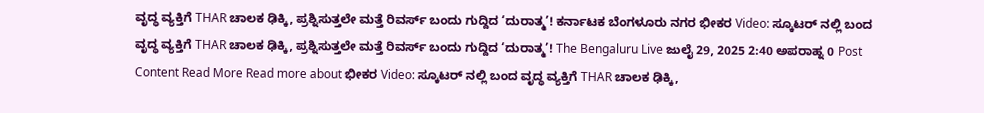ವೃದ್ಧ ವ್ಯಕ್ತಿಗೆ THAR ಚಾಲಕ ಢಿಕ್ಕಿ, ಪ್ರಶ್ನಿಸುತ್ತಲೇ ಮತ್ತೆ ರಿವರ್ಸ್ ಬಂದು ಗುದ್ದಿದ ‘ದುರಾತ್ಮ’! ಕರ್ನಾಟಕ ಬೆಂಗಳೂರು ನಗರ ಭೀಕರ Video: ಸ್ಕೂಟರ್ ನಲ್ಲಿ ಬಂದ ವೃದ್ಧ ವ್ಯಕ್ತಿಗೆ THAR ಚಾಲಕ ಢಿಕ್ಕಿ, ಪ್ರಶ್ನಿಸುತ್ತಲೇ ಮತ್ತೆ ರಿವರ್ಸ್ ಬಂದು ಗುದ್ದಿದ ‘ದುರಾತ್ಮ’! The Bengaluru Live ಜುಲೈ 29, 2025 2:40 ಅಪರಾಹ್ನ 0 Post Content Read More Read more about ಭೀಕರ Video: ಸ್ಕೂಟರ್ ನಲ್ಲಿ ಬಂದ ವೃದ್ಧ ವ್ಯಕ್ತಿಗೆ THAR ಚಾಲಕ ಢಿಕ್ಕಿ,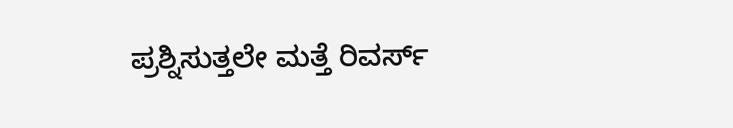ಪ್ರಶ್ನಿಸುತ್ತಲೇ ಮತ್ತೆ ರಿವರ್ಸ್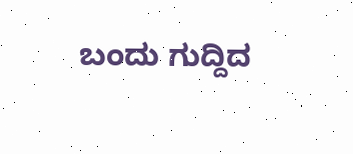ಬಂದು ಗುದ್ದಿದ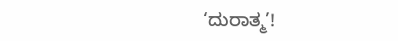‘ದುರಾತ್ಮ’!